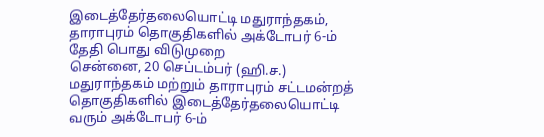இடைத்தேர்தலையொட்டி மதுராந்தகம், தாராபுரம் தொகுதிகளில் அக்டோபர் 6-ம் தேதி பொது விடுமுறை
சென்னை, 20 செப்டம்பர் (ஹி.ச.) மதுராந்தகம் மற்றும் தாராபுரம் சட்டமன்றத் தொகுதிகளில் இடைத்தேர்தலையொட்டி வரும் அக்டோபர் 6-ம்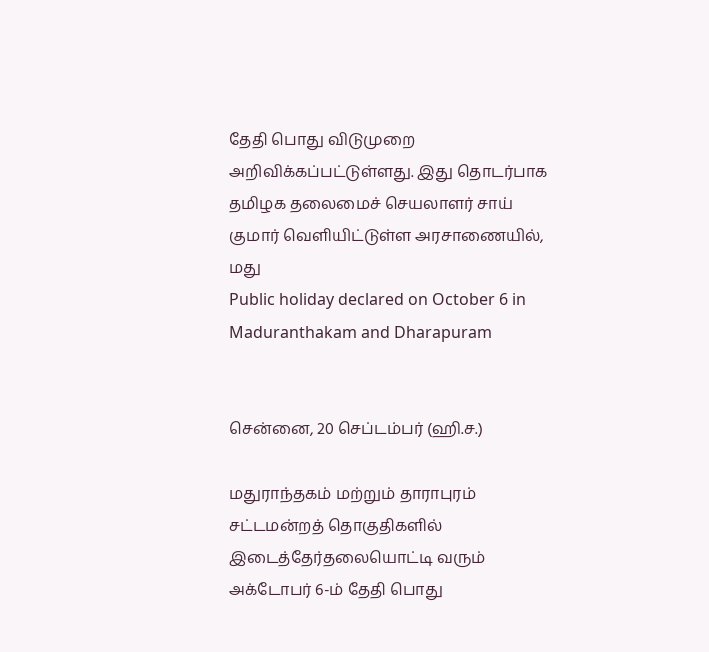தேதி பொது விடுமுறை அறிவிக்கப்பட்டுள்ளது. இது தொடர்பாக தமிழக தலைமைச் செயலாளர் சாய் குமார் வெளியிட்டுள்ள அரசாணையில், மது
Public holiday declared on October 6 in Maduranthakam and Dharapuram


சென்னை, 20 செப்டம்பர் (ஹி.ச.)

மதுராந்தகம் மற்றும் தாராபுரம் சட்டமன்றத் தொகுதிகளில் இடைத்தேர்தலையொட்டி வரும் அக்டோபர் 6-ம் தேதி பொது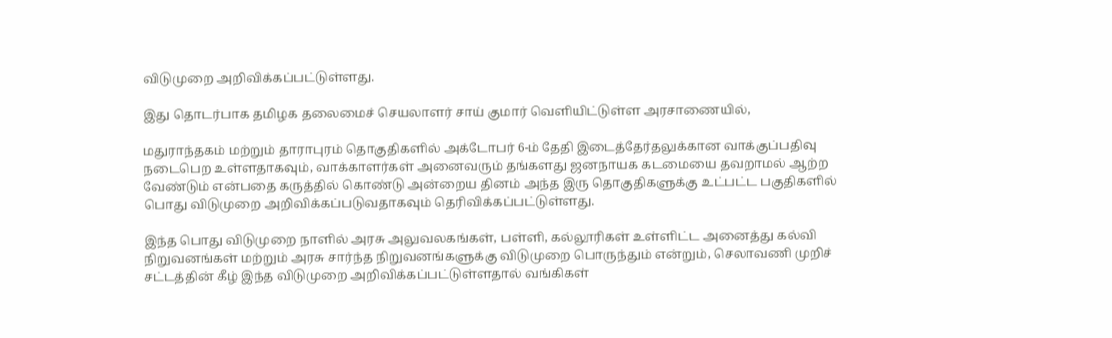விடுமுறை அறிவிக்கப்பட்டுள்ளது.

இது தொடர்பாக தமிழக தலைமைச் செயலாளர் சாய் குமார் வெளியிட்டுள்ள அரசாணையில்,

மதுராந்தகம் மற்றும் தாராபுரம் தொகுதிகளில் அக்டோபர் 6-ம் தேதி இடைத்தேர்தலுக்கான வாக்குப்பதிவு நடைபெற உள்ளதாகவும், வாக்காளர்கள் அனைவரும் தங்களது ஜனநாயக கடமையை தவறாமல் ஆற்ற வேண்டும் என்பதை கருத்தில் கொண்டு அன்றைய தினம் அந்த இரு தொகுதிகளுக்கு உட்பட்ட பகுதிகளில் பொது விடுமுறை அறிவிக்கப்படுவதாகவும் தெரிவிக்கப்பட்டுள்ளது.

இந்த பொது விடுமுறை நாளில் அரசு அலுவலகங்கள், பள்ளி, கல்லூரிகள் உள்ளிட்ட அனைத்து கல்வி நிறுவனங்கள் மற்றும் அரசு சார்ந்த நிறுவனங்களுக்கு விடுமுறை பொருந்தும் என்றும், செலாவணி முறிச் சட்டத்தின் கீழ் இந்த விடுமுறை அறிவிக்கப்பட்டுள்ளதால் வங்கிகள்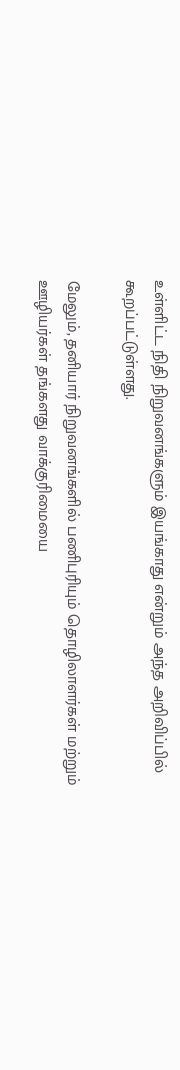உள்ளிட்ட நிதி நிறுவனங்களும் இயங்காது என்றும் அந்த அறிவிப்பில் கூறப்பட்டுள்ளது.

மேலும், தனியார் நிறுவனங்களில் பணிபுரியும் தொழிலாளர்கள் மற்றும் ஊழியர்கள் தங்களது வாக்குரிமையை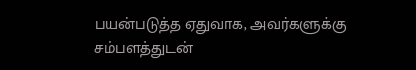பயன்படுத்த ஏதுவாக, அவர்களுக்கு சம்பளத்துடன்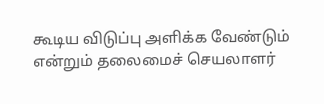கூடிய விடுப்பு அளிக்க வேண்டும் என்றும் தலைமைச் செயலாளர்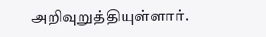அறிவுறுத்தியுள்ளார்.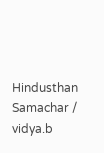Hindusthan Samachar / vidya.b